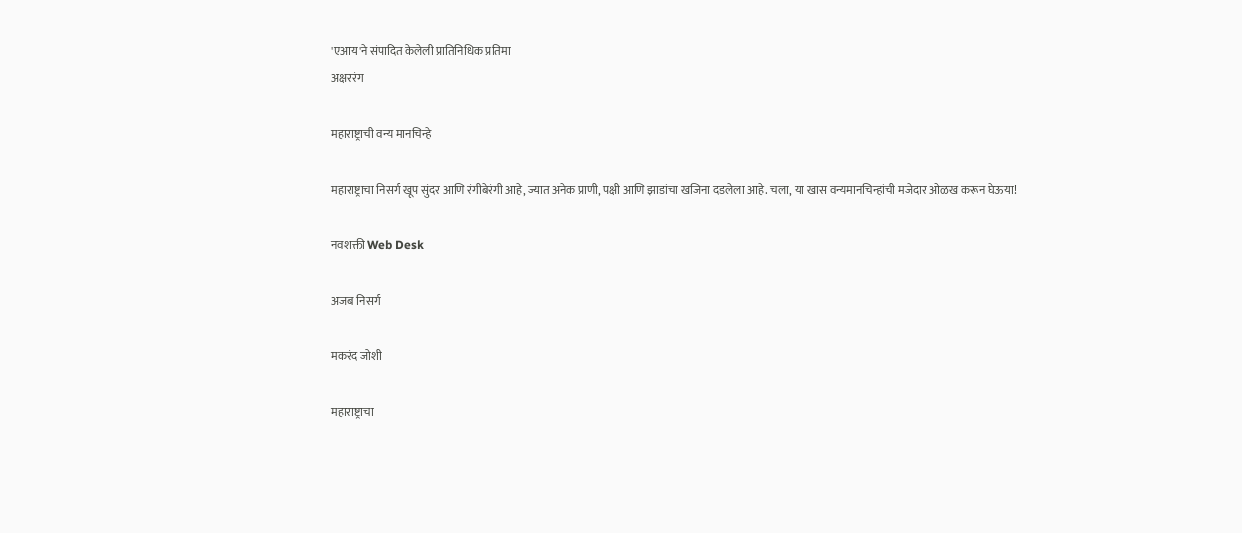'एआय'ने संपादित केलेली प्रातिनिधिक प्रतिमा
अक्षररंग

महाराष्ट्राची वन्य मानचिन्हे

महाराष्ट्राचा निसर्ग खूप सुंदर आणि रंगीबेरंगी आहे, ज्यात अनेक प्राणी, पक्षी आणि झाडांचा खजिना दडलेला आहे. चला, या खास वन्यमानचिन्हांची मजेदार ओळख करून घेऊया!

नवशक्ती Web Desk

अजब निसर्ग

मकरंद जोशी

महाराष्ट्राचा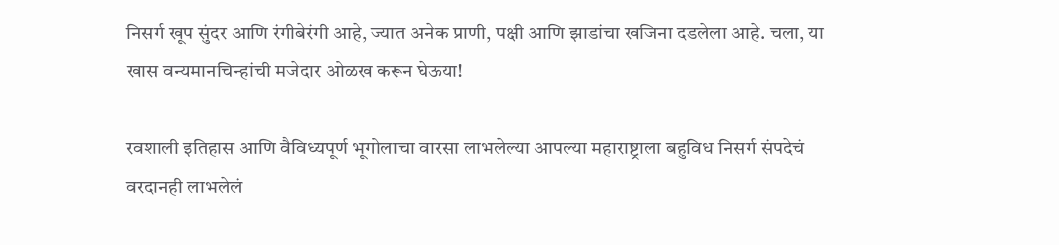निसर्ग खूप सुंदर आणि रंगीबेरंगी आहे, ज्यात अनेक प्राणी, पक्षी आणि झाडांचा खजिना दडलेला आहे. चला, या खास वन्यमानचिन्हांची मजेदार ओळख करून घेऊया!

रवशाली इतिहास आणि वैविध्यपूर्ण भूगोलाचा वारसा लाभलेल्या आपल्या महाराष्ट्राला बहुविध निसर्ग संपदेचं वरदानही लाभलेलं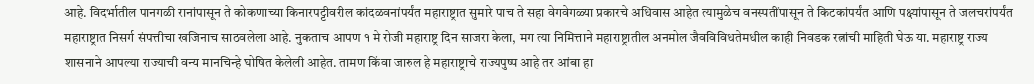आहे. विदर्भातील पानगळी रानांपासून ते कोकणाच्या किनारपट्टीवरील कांदळवनांपर्यंत महाराष्ट्रात सुमारे पाच ते सहा वेगवेगळ्या प्रकारचे अधिवास आहेत त्यामुळेच वनस्पतींपासून ते किटकांपर्यंत आणि पक्ष्यांपासून ते जलचरांपर्यंत महाराष्ट्रात निसर्ग संपत्तीचा खजिनाच साठवलेला आहे. नुकताच आपण १ मे रोजी महाराष्ट्र दिन साजरा केला, मग त्या निमित्ताने महाराष्ट्रातील अनमोल जैवविविधतेमधील काही निवडक रत्नांची माहिती घेऊ या. महाराष्ट्र राज्य शासनाने आपल्या राज्याची वन्य मानचिन्हे घोषित केलेली आहेत. तामण किंवा जारुल हे महाराष्ट्राचे राज्यपुष्प आहे तर आंबा हा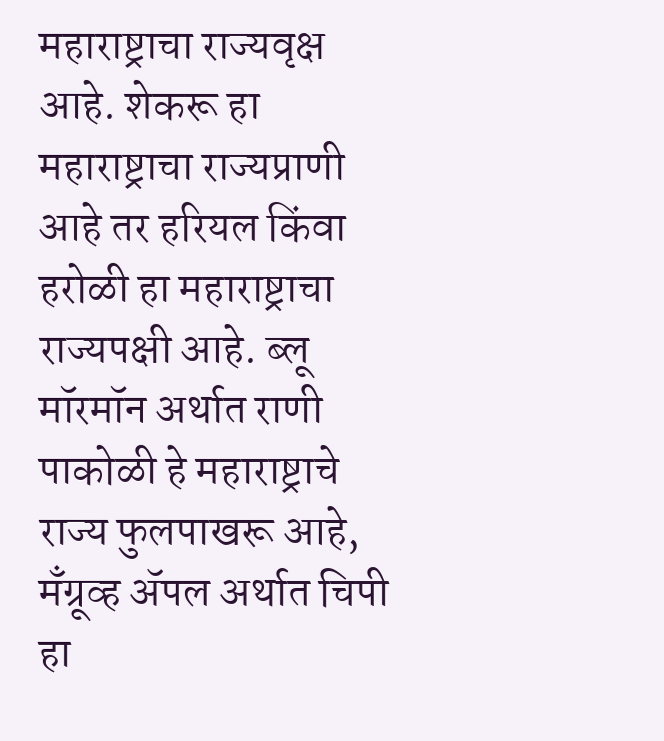महाराष्ट्राचा राज्यवृक्ष आहे. शेकरू हा महाराष्ट्राचा राज्यप्राणी आहे तर हरियल किंवा हरोळी हा महाराष्ट्राचा राज्यपक्षी आहे. ब्लू मॉरमॉन अर्थात राणी पाकोळी हे महाराष्ट्राचे राज्य फुलपाखरू आहे, मँग्रूव्ह ॲपल अर्थात चिपी हा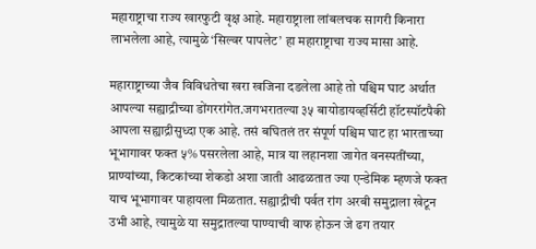महाराष्ट्राचा राज्य खारफुटी वृक्ष आहे. महाराष्ट्राला लांबलचक सागरी किनारा लाभलेला आहे, त्यामुळे ‘सिल्वर पापलेट’ हा महाराष्ट्राचा राज्य मासा आहे.

महाराष्ट्राच्या जैव विविधतेचा खरा खजिना दडलेला आहे तो पश्चिम घाट अर्थात आपल्या सह्याद्रीच्या डोंगररांगेत.जगभरातल्या ३५ बायोडायव्हर्सिटी हॉटस्पॉटपैकी आपला सह्याद्रीसुध्दा एक आहे. तसं बघितलं तर संपूर्ण पश्चिम घाट हा भारताच्या भूभागावर फक्त ५% पसरलेला आहे, मात्र या लहानशा जागेत वनस्पतींच्या, प्राण्यांच्या, किटकांच्या शेकडो अशा जाती आढळतात ज्या एन्डेमिक म्हणजे फक्त याच भूभागावर पाहायला मिळतात. सह्याद्रीची पर्वत रांग अरबी समुद्राला खेटून उभी आहे, त्यामुळे या समुद्रातल्या पाण्याची वाफ होऊन जे ढग तयार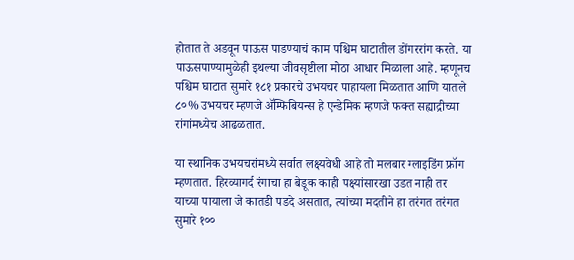होतात ते अडवून पाऊस पाडण्याचं काम पश्चिम घाटातील डोंगररांग करते. या पाऊसपाण्यामुळेही इथल्या जीवसृष्टीला मोठा आधार मिळाला आहे. म्हणूनच पश्चिम घाटात सुमारे १८१ प्रकारचे उभयचर पाहायला मिळतात आणि यातले ८०% उभयचर म्हणजे ॲम्फिबियन्स हे एन्डेमिक म्हणजे फक्त सह्याद्रीच्या रांगांमध्येच आढळतात.

या स्थानिक उभयचरांमध्ये सर्वात लक्ष्यवेधी आहे तो मलबार ग्लाइडिंग फ्रॉग म्हणतात. हिरव्यागर्द रंगाचा हा बेडूक काही पक्ष्यांसारखा उडत नाही तर याच्या पायाला जे कातडी पडदे असतात, त्यांच्या मदतीने हा तरंगत तरंगत सुमारे १००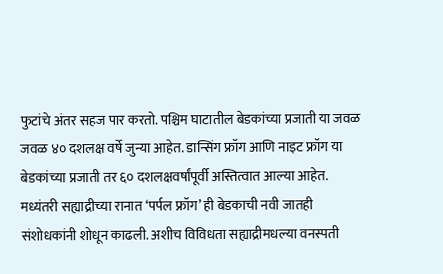फुटांचे अंतर सहज पार करतो. पश्चिम घाटातील बेडकांच्या प्रजाती या जवळ जवळ ४० दशलक्ष वर्षे जुन्या आहेत. डान्सिंग फ्रॉग आणि नाइट फ्रॉग या बेडकांच्या प्रजाती तर ६० दशलक्षवर्षांपूर्वी अस्तित्वात आल्या आहेत. मध्यंतरी सह्याद्रीच्या रानात ‘पर्पल फ्रॉग’ ही बेडकाची नवी जातही संशोधकांनी शोधून काढली. अशीच विविधता सह्याद्रीमधल्या वनस्पती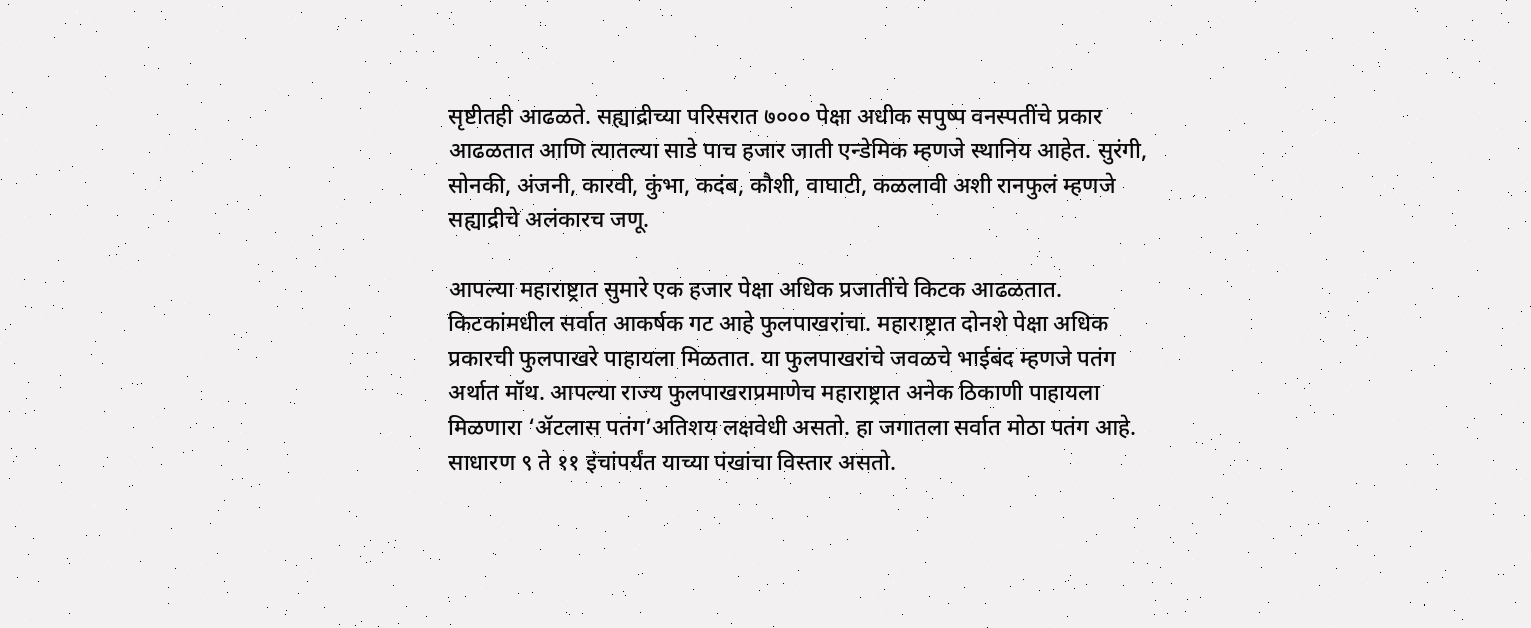सृष्टीतही आढळते. सह्याद्रीच्या परिसरात ७००० पेक्षा अधीक सपुष्प वनस्पतींचे प्रकार आढळतात आणि त्यातल्या साडे पाच हजार जाती एन्डेमिक म्हणजे स्थानिय आहेत. सुरंगी, सोनकी, अंजनी, कारवी, कुंभा, कदंब, कौशी, वाघाटी, कळलावी अशी रानफुलं म्हणजे सह्याद्रीचे अलंकारच जणू.

आपल्या महाराष्ट्रात सुमारे एक हजार पेक्षा अधिक प्रजातींचे किटक आढळतात. किटकांमधील सर्वात आकर्षक गट आहे फुलपाखरांचा. महाराष्ट्रात दोनशे पेक्षा अधिक प्रकारची फुलपाखरे पाहायला मिळतात. या फुलपाखरांचे जवळचे भाईबंद म्हणजे पतंग अर्थात मॉथ. आपल्या राज्य फुलपाखराप्रमाणेच महाराष्ट्रात अनेक ठिकाणी पाहायला मिळणारा ‘ॲटलास पतंग’अतिशय लक्षवेधी असतो. हा जगातला सर्वात मोठा पतंग आहे. साधारण ९ ते ११ इंचांपर्यंत याच्या पंखांचा विस्तार असतो.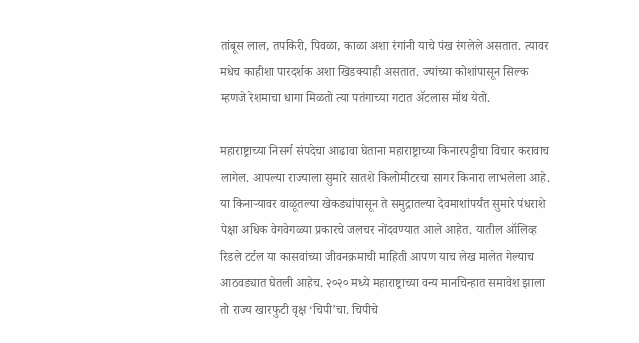तांबूस लाल, तपकिरी, पिवळा, काळा अशा रंगांनी याचे पंख रंगलेले असतात. त्यावर मधेच काहीशा पारदर्शक अशा खिडक्याही असतात. ज्यांच्या कोशांपासून सिल्क म्हणजे रेशमाचा धागा मिळतो त्या पतंगाच्या गटात ॲटलास मॉथ येतो.

महाराष्ट्राच्या निसर्ग संपदेचा आढावा घेताना महाराष्ट्राच्या किनारपट्टीचा विचार करावाच लागेल. आपल्या राज्याला सुमारे सातशे किलोमीटरचा सागर किनारा लाभलेला आहे. या किनाऱ्यावर वाळूतल्या खेकड्यांपासून ते समुद्रातल्या देवमाशांपर्यंत सुमारे पंधराशे पेक्षा अधिक वेगवेगळ्या प्रकारचे जलचर नोंदवण्यात आले आहेत. यातील ऑलिव्ह रिडले टर्टल या कासवांच्या जीवनक्रमाची माहिती आपण याच लेख मालेत गेल्याच आठवड्यात घेतली आहेच. २०२० मध्ये महाराष्ट्राच्या वन्य मानचिन्हात समावेश झाला तो राज्य खारफुटी वृक्ष ‘चिपी’चा. चिपीचे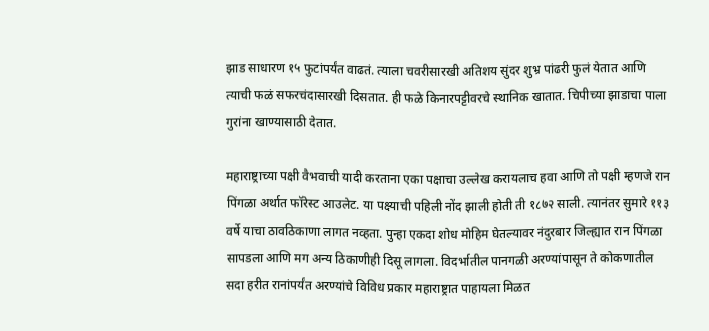झाड साधारण १५ फुटांपर्यंत वाढतं. त्याला चवरीसारखी अतिशय सुंदर शुभ्र पांढरी फुलं येतात आणि त्याची फळं सफरचंदासारखी दिसतात. ही फळे किनारपट्टीवरचे स्थानिक खातात. चिपीच्या झाडाचा पाला गुरांना खाण्यासाठी देतात.

महाराष्ट्राच्या पक्षी वैभवाची यादी करताना एका पक्षाचा उल्लेख करायलाच हवा आणि तो पक्षी म्हणजे रान पिंगळा अर्थात फॉरेस्ट आउलेट. या पक्ष्याची पहिली नोंद झाली होती ती १८७२ साली. त्यानंतर सुमारे ११३ वर्षे याचा ठावठिकाणा लागत नव्हता. पुन्हा एकदा शोध मोहिम घेतल्यावर नंदुरबार जिल्ह्यात रान पिंगळा सापडला आणि मग अन्य ठिकाणीही दिसू लागला. विदर्भातील पानगळी अरण्यांपासून ते कोकणातील सदा हरीत रानांपर्यंत अरण्यांचे विविध प्रकार महाराष्ट्रात पाहायला मिळत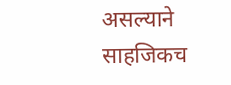असल्याने साहजिकच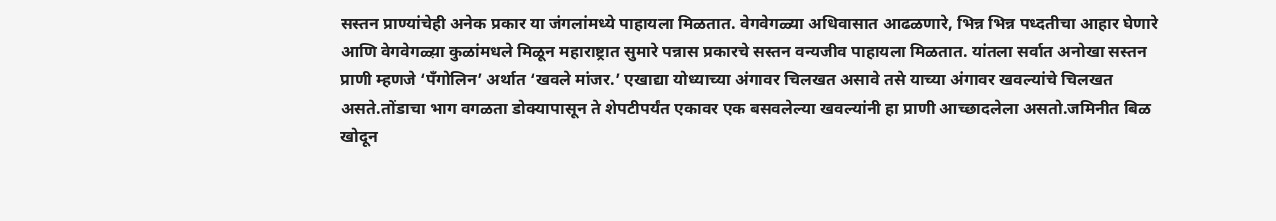सस्तन प्राण्यांचेही अनेक प्रकार या जंगलांमध्ये पाहायला मिळतात. वेगवेगळ्या अधिवासात आढळणारे, भिन्न भिन्न पध्दतीचा आहार घेणारे आणि वेगवेगळ्य़ा कुळांमधले मिळून महाराष्ट्रात सुमारे पन्नास प्रकारचे सस्तन वन्यजीव पाहायला मिळतात. यांतला सर्वात अनोखा सस्तन प्राणी म्हणजे ‘पॅंगोलिन’ अर्थात ‘खवले मांजर.’ एखाद्या योध्याच्या अंगावर चिलखत असावे तसे याच्या अंगावर खवल्यांचे चिलखत असते.तोंडाचा भाग वगळता डोक्यापासून ते शेपटीपर्यंत एकावर एक बसवलेल्या खवल्यांनी हा प्राणी आच्छादलेला असतो.जमिनीत बिळ खोदून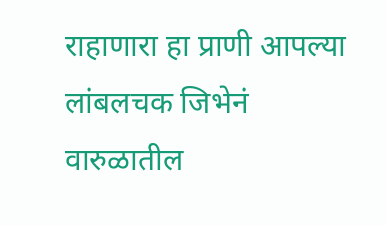राहाणारा हा प्राणी आपल्या लांबलचक जिभेनं वारुळातील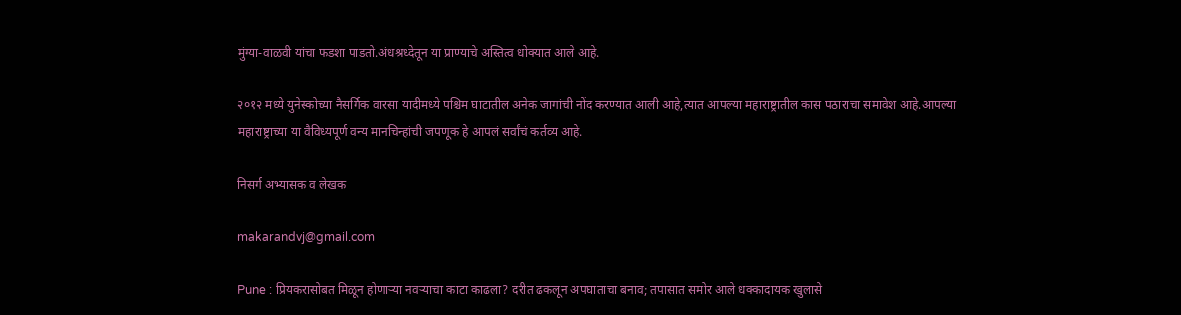मुंग्या-वाळवी यांचा फडशा पाडतो.अंधश्रध्देतून या प्राण्याचे अस्तित्व धोक्यात आले आहे.

२०१२ मध्ये युनेस्कोच्या नैसर्गिक वारसा यादीमध्ये पश्चिम घाटातील अनेक जागांची नोंद करण्यात आली आहे,त्यात आपल्या महाराष्ट्रातील कास पठाराचा समावेश आहे.आपल्या महाराष्ट्राच्या या वैविध्यपूर्ण वन्य मानचिन्हांची जपणूक हे आपलं सर्वांचं कर्तव्य आहे.

निसर्ग अभ्यासक व लेखक

makarandvj@gmail.com

Pune : प्रियकरासोबत मिळून होणाऱ्या नवऱ्याचा काटा काढला? दरीत ढकलून अपघाताचा बनाव; तपासात समोर आले धक्कादायक खुलासे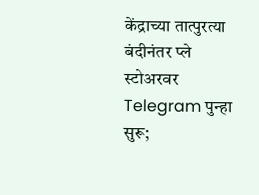केंद्राच्या तात्पुरत्या बंदीनंतर प्ले स्टोअरवर Telegram पुन्हा सुरू;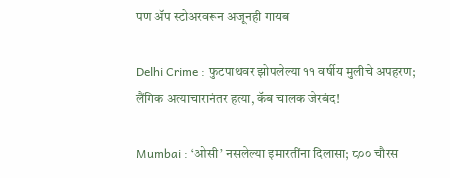पण ॲप स्टोअरवरून अजूनही गायब

Delhi Crime : फुटपाथवर झोपलेल्या ११ वर्षीय मुलीचे अपहरण; लैंगिक अत्याचारानंतर हत्या, कॅब चालक जेरबंद!

Mumbai : ‘ओसी’ नसलेल्या इमारतींना दिलासा; ८०० चौरस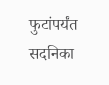फुटांपर्यंत सदनिका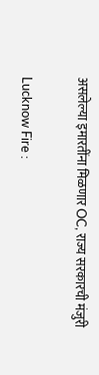असलेल्या इमारतींना मिळणार OC, राज्य सरकारची मंजुरी

Lucknow Fire :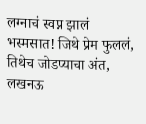लग्नाचं स्वप्न झालं भस्मसात! जिथे प्रेम फुललं, तिथेच जोडप्याचा अंत, लखनऊ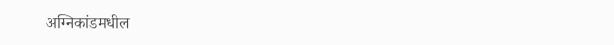अग्निकांडमधील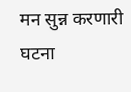मन सुन्न करणारी घटना